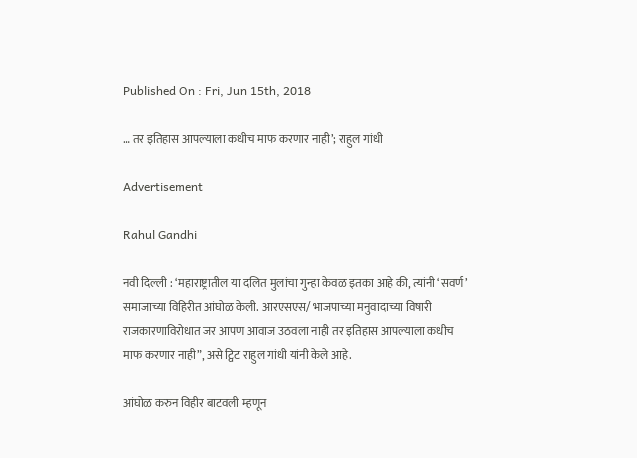Published On : Fri, Jun 15th, 2018

… तर इतिहास आपल्याला कधीच माफ करणार नाही’; राहुल गांधी

Advertisement

Rahul Gandhi

नवी दिल्ली : ‘महाराष्ट्रातील या दलित मुलांचा गुन्हा केवळ इतका आहे की, त्यांनी ‘सवर्ण’ समाजाच्या विहिरीत आंघोळ केली. आरएसएस/ भाजपाच्या मनुवादाच्या विषारी राजकारणाविरोधात जर आपण आवाज उठवला नाही तर इतिहास आपल्याला कधीच माफ करणार नाही”, असे ट्विट राहुल गांधी यांनी केले आहे.

आंघोळ करुन विहीर बाटवली म्हणून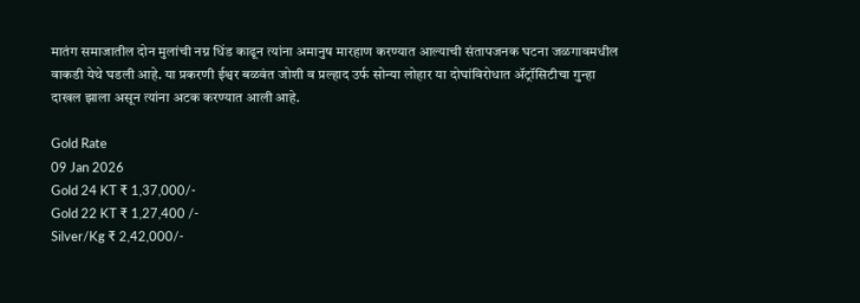मातंग समाजातील दोन मुलांची नग्न धिंड काढून त्यांना अमानुष मारहाण करण्यात आल्याची संतापजनक घटना जळगावमधील वाकडी येथे घडली आहे. या प्रकरणी ईश्वर बळवंत जोशी व प्रल्हाद उर्फ सोन्या लोहार या दोघांविरोधात ॲट्रॉसिटीचा गुन्हा दाखल झाला असून त्यांना अटक करण्यात आली आहे.

Gold Rate
09 Jan 2026
Gold 24 KT ₹ 1,37,000/-
Gold 22 KT ₹ 1,27,400 /-
Silver/Kg ₹ 2,42,000/-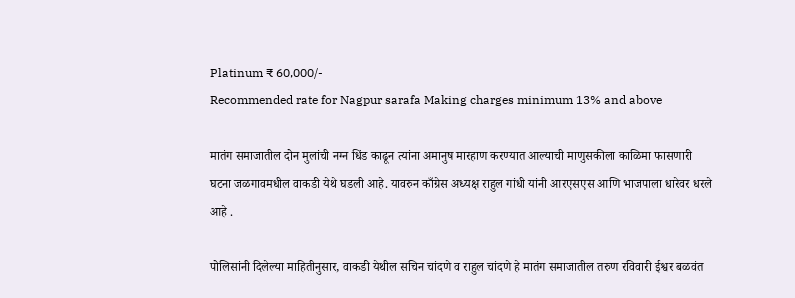Platinum ₹ 60,000/-
Recommended rate for Nagpur sarafa Making charges minimum 13% and above

मातंग समाजातील दोन मुलांची नग्न धिंड काढून त्यांना अमानुष मारहाण करण्यात आल्याची माणुसकीला काळिमा फासणारी घटना जळगावमधील वाकडी येथे घडली आहे. यावरुन काँग्रेस अध्यक्ष राहुल गांधी यांनी आरएसएस आणि भाजपाला धारेवर धरले आहे .

पोलिसांनी दिलेल्या माहितीनुसार, वाकडी येथील सचिन चांदणे व राहुल चांदणे हे मातंग समाजातील तरुण रविवारी ईश्वर बळवंत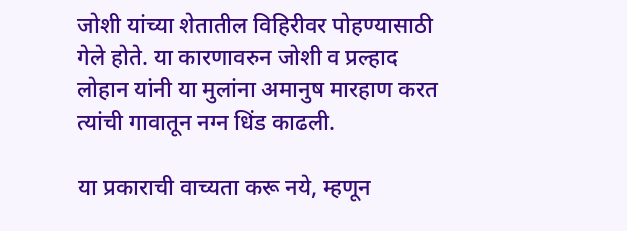जोशी यांच्या शेतातील विहिरीवर पोहण्यासाठी गेले होते. या कारणावरुन जोशी व प्रल्हाद लोहान यांनी या मुलांना अमानुष मारहाण करत त्यांची गावातून नग्न धिंड काढली.

या प्रकाराची वाच्यता करू नये, म्हणून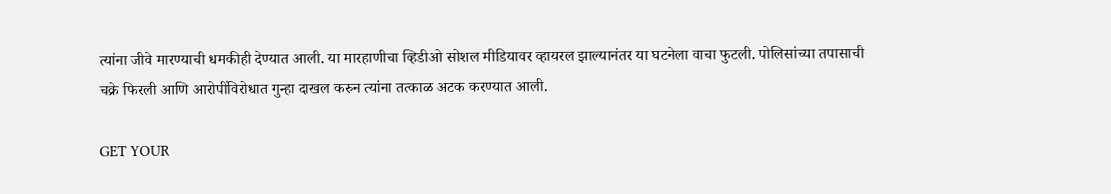त्यांना जीवे मारण्याची धमकीही देण्यात आली. या मारहाणीचा व्हिडीओ सोशल मीडियावर व्हायरल झाल्यानंतर या घटनेला वाचा फुटली. पोलिसांच्या तपासाची चक्रे फिरली आणि आरोपींविरोधात गुन्हा दाखल करुन त्यांना तत्काळ अटक करण्यात आली.

GET YOUR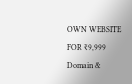OWN WEBSITE
FOR ₹9,999
Domain &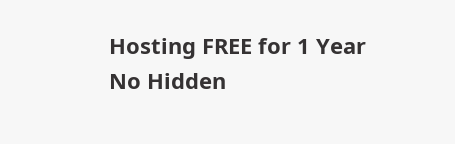Hosting FREE for 1 Year
No Hidden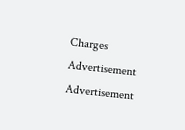Charges
Advertisement
Advertisement